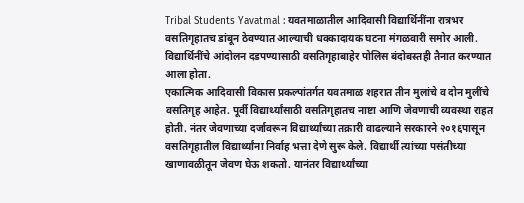Tribal Students Yavatmal : यवतमाळातील आदिवासी विद्यार्थिनींना रात्रभर वसतिगृहातच डांबून ठेवण्यात आल्याची धक्कादायक घटना मंगळवारी समोर आली. विद्यार्थिनींचे आंदोलन दडपण्यासाठी वसतिगृहाबाहेर पोलिस बंदोबस्तही तैनात करण्यात आला होता.
एकात्मिक आदिवासी विकास प्रकल्पांतर्गत यवतमाळ शहरात तीन मुलांचे व दोन मुलींचे वसतिगृह आहेत. पूर्वी विद्यार्थ्यांसाठी वसतिगृहातच नाष्टा आणि जेवणाची व्यवस्था राहत होती. नंतर जेवणाच्या दर्जावरून विद्यार्थ्यांच्या तक्रारी वाढल्याने सरकारने २०१६पासून वसतिगृहातील विद्यार्थ्यांना निर्वाह भत्ता देणे सुरू केले. विद्यार्थी त्यांच्या पसंतीच्या खाणावळीतून जेवण घेऊ शकतो. यानंतर विद्यार्थ्यांच्या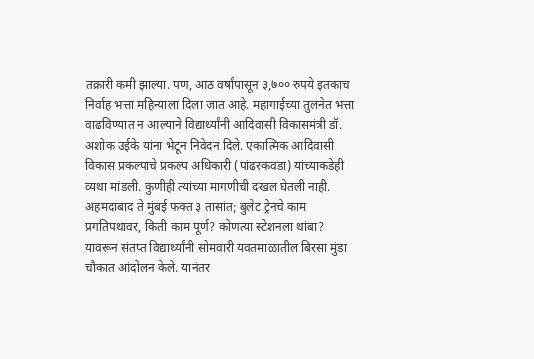तक्रारी कमी झाल्या. पण, आठ वर्षांपासून ३,७०० रुपये इतकाच निर्वाह भत्ता महिन्याला दिला जात आहे. महागाईच्या तुलनेत भत्ता वाढविण्यात न आल्याने विद्यार्थ्यांनी आदिवासी विकासमंत्री डॉ. अशोक उईके यांना भेटून निवेदन दिले. एकात्मिक आदिवासी विकास प्रकल्पाचे प्रकल्प अधिकारी (पांढरकवडा) यांच्याकडेही व्यथा मांडली. कुणीही त्यांच्या मागणीची दखल घेतली नाही.
अहमदाबाद ते मुंबई फक्त ३ तासांत; बुलेट ट्रेनचे काम प्रगतिपथावर, किती काम पूर्ण? कोणत्या स्टेशनला थांबा?
यावरून संतप्त विद्यार्थ्यांनी सोमवारी यवतमाळातील बिरसा मुंडा चौकात आंदोलन केले. यानंतर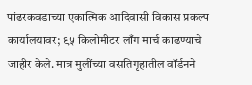पांढरकवडाच्या एकात्मिक आदिवासी विकास प्रकल्प कार्यालयावर; ९५ किलोमीटर लाँग मार्च काढण्याचे जाहीर केले. मात्र मुलींच्या वसतिगृहातील वॉर्डनने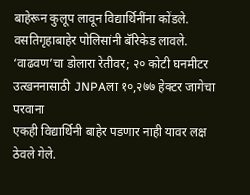बाहेरून कुलूप लावून विद्यार्थिनींना कोंडले. वसतिगृहाबाहेर पोलिसांनी बॅरिकेड लावले.
‘वाढवण’चा डोलारा रेतीवर; २० कोटी घनमीटर उत्खननासाठी JNPAला १०,२७७ हेक्टर जागेचा परवाना
एकही विद्यार्थिनी बाहेर पडणार नाही यावर लक्ष ठेवले गेले.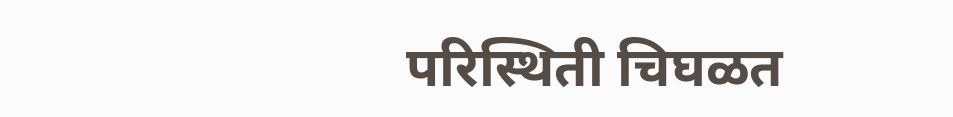परिस्थिती चिघळत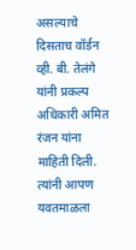असल्याचे दिसताच वॉर्डन व्ही. बी. तेलंगे यांनी प्रकल्प अधिकारी अमित रंजन यांना माहिती दिली. त्यांनी आपण यवतमाळला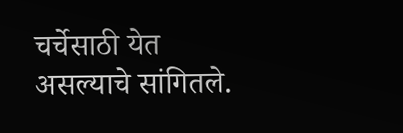चर्चेसाठी येत असल्याचे सांगितले.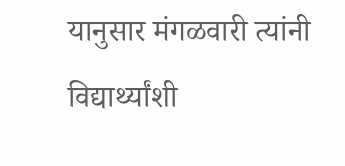यानुसार मंगळवारी त्यांनी विद्यार्थ्यांशी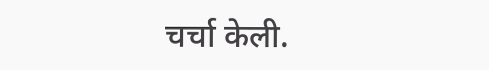चर्चा केली.